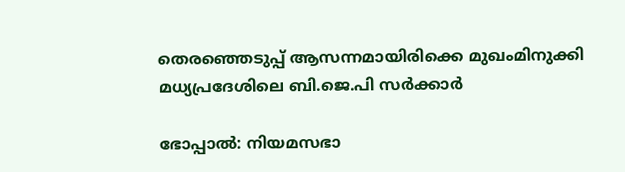തെരഞ്ഞെടുപ്പ് ആസന്നമായിരിക്കെ മുഖംമിനുക്കി മധ്യപ്രദേശിലെ ബി.ജെ.പി സര്‍ക്കാര്‍

ഭോപ്പാല്‍: നിയമസഭാ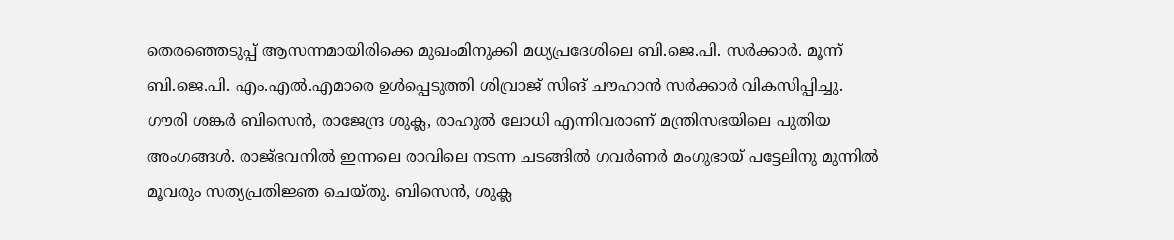തെരഞ്ഞെടുപ്പ് ആസന്നമായിരിക്കെ മുഖംമിനുക്കി മധ്യപ്രദേശിലെ ബി.ജെ.പി. സര്‍ക്കാര്‍. മൂന്ന് ബി.ജെ.പി. എം.എല്‍.എമാരെ ഉള്‍പ്പെടുത്തി ശിവ്രാജ് സിങ് ചൗഹാന്‍ സര്‍ക്കാര്‍ വികസിപ്പിച്ചു.
ഗൗരി ശങ്കര്‍ ബിസെന്‍, രാജേന്ദ്ര ശുക്ല, രാഹുല്‍ ലോധി എന്നിവരാണ് മന്ത്രിസഭയിലെ പുതിയ അംഗങ്ങള്‍. രാജ്ഭവനില്‍ ഇന്നലെ രാവിലെ നടന്ന ചടങ്ങില്‍ ഗവര്‍ണര്‍ മംഗുഭായ് പട്ടേലിനു മുന്നില്‍ മൂവരും സത്യപ്രതിജ്ഞ ചെയ്തു. ബിസെന്‍, ശുക്ല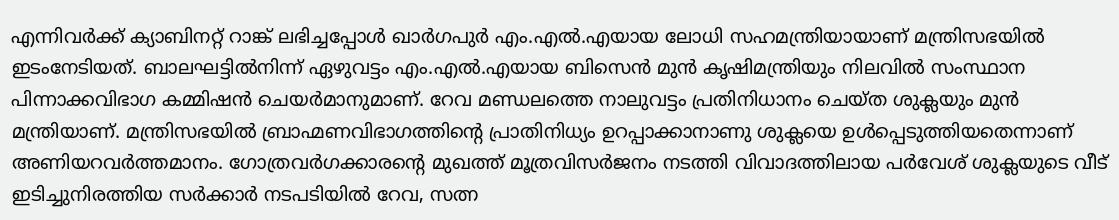എന്നിവര്‍ക്ക് ക്യാബിനറ്റ് റാങ്ക് ലഭിച്ചപ്പോള്‍ ഖാര്‍ഗപുര്‍ എം.എല്‍.എയായ ലോധി സഹമന്ത്രിയായാണ് മന്ത്രിസഭയില്‍ ഇടംനേടിയത്. ബാലഘട്ടില്‍നിന്ന് ഏഴുവട്ടം എം.എല്‍.എയായ ബിസെന്‍ മുന്‍ കൃഷിമന്ത്രിയും നിലവില്‍ സംസ്ഥാന പിന്നാക്കവിഭാഗ കമ്മിഷന്‍ ചെയര്‍മാനുമാണ്. റേവ മണ്ഡലത്തെ നാലുവട്ടം പ്രതിനിധാനം ചെയ്ത ശുക്ലയും മുന്‍ മന്ത്രിയാണ്. മന്ത്രിസഭയില്‍ ബ്രാഹ്മണവിഭാഗത്തിന്റെ പ്രാതിനിധ്യം ഉറപ്പാക്കാനാണു ശുക്ലയെ ഉള്‍പ്പെടുത്തിയതെന്നാണ് അണിയറവര്‍ത്തമാനം. ഗോത്രവര്‍ഗക്കാരന്റെ മുഖത്ത് മൂത്രവിസര്‍ജനം നടത്തി വിവാദത്തിലായ പര്‍വേശ് ശുക്ലയുടെ വീട് ഇടിച്ചുനിരത്തിയ സര്‍ക്കാര്‍ നടപടിയില്‍ റേവ, സത്ന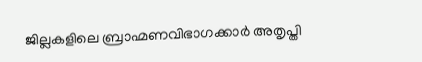ജില്ലകളിലെ ബ്രാഹ്മണവിഭാഗക്കാര്‍ അതൃപ്തി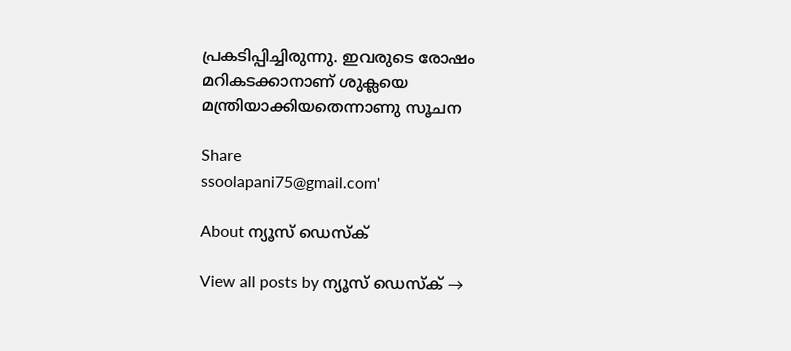പ്രകടിപ്പിച്ചിരുന്നു. ഇവരുടെ രോഷം മറികടക്കാനാണ് ശുക്ലയെ മന്ത്രിയാക്കിയതെന്നാണു സൂചന

Share
ssoolapani75@gmail.com'

About ന്യൂസ് ഡെസ്ക്

View all posts by ന്യൂസ് ഡെസ്ക് →